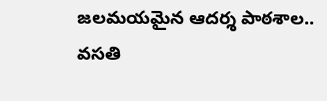జలమయమైన ఆదర్శ పాఠశాల.. వసతి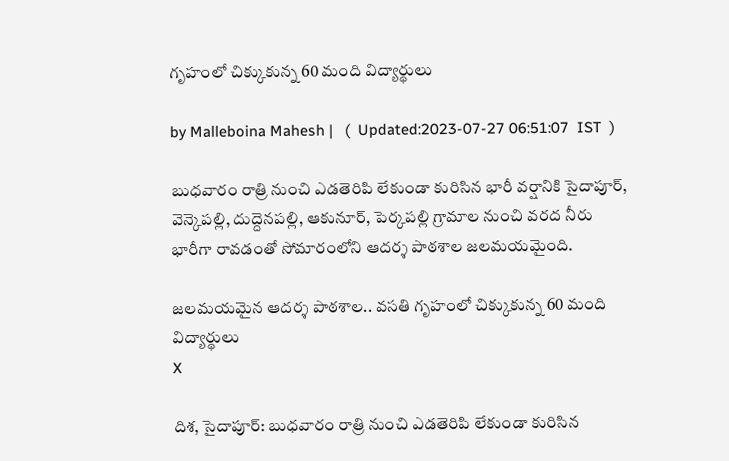గృహంలో చిక్కుకున్న 60 మంది విద్యార్థులు

by Malleboina Mahesh |   (  Updated:2023-07-27 06:51:07  IST  )

బుధవారం రాత్రి నుంచి ఎడతెరిపి లేకుండా కురిసిన భారీ వర్షానికి సైదాపూర్, వెన్కెపల్లి, దుద్దెనపల్లి, ఆకునూర్, పెర్కపల్లి గ్రామాల నుంచి వరద నీరు భారీగా రావడంతో సోమారంలోని ఆదర్శ పాఠశాల జలమయమైంది.

జలమయమైన ఆదర్శ పాఠశాల.. వసతి గృహంలో చిక్కుకున్న 60 మంది విద్యార్థులు
X

దిశ, సైదాపూర్: బుధవారం రాత్రి నుంచి ఎడతెరిపి లేకుండా కురిసిన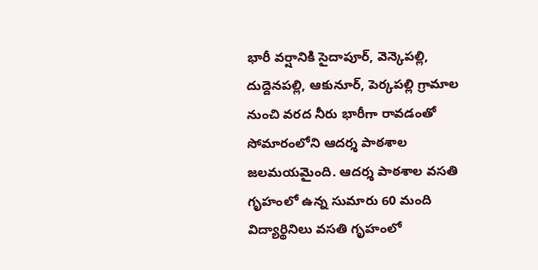భారీ వర్షానికి సైదాపూర్, వెన్కెపల్లి, దుద్దెనపల్లి, ఆకునూర్, పెర్కపల్లి గ్రామాల నుంచి వరద నీరు భారీగా రావడంతో సోమారంలోని ఆదర్శ పాఠశాల జలమయమైంది. ఆదర్శ పాఠశాల వసతి గృహంలో ఉన్న సుమారు 60 మంది విద్యార్థినిలు వసతి గృహంలో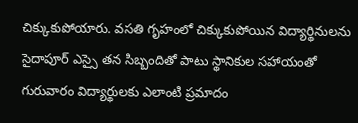చిక్కుకుపోయారు. వసతి గృహంలో చిక్కుకుపోయిన విద్యార్థినులను సైదాపూర్ ఎస్సై తన సిబ్బందితో పాటు స్థానికుల సహాయంతో గురువారం విద్యార్థులకు ఎలాంటి ప్రమాదం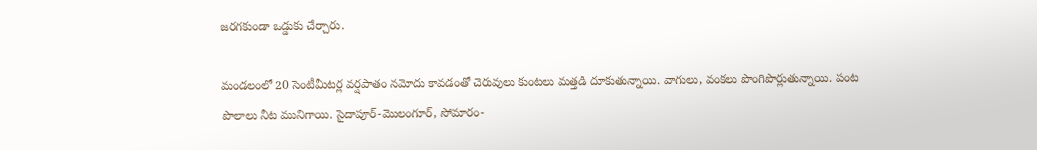జరగకుండా ఒడ్డుకు చేర్చారు.

మండలంలో 20 సెంటీమీటర్ల వర్షపాతం నమోదు కావడంతో చెరువులు కుంటలు మత్తడి దూకుతున్నాయి. వాగులు, వంకలు పొంగిపొర్లుతున్నాయి. పంట పొలాలు నీట మునిగాయి. సైదాపూర్-మొలంగూర్, సోమారం-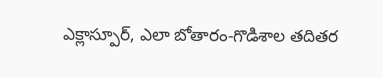ఎక్లాస్పూర్, ఎలా బోతారం-గొడిశాల తదితర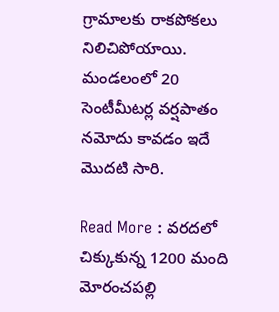గ్రామాలకు రాకపోకలు నిలిచిపోయాయి. మండలంలో 20 సెంటీమీటర్ల వర్షపాతం నమోదు కావడం ఇదే మొదటి సారి.

Read More : వరదలో చిక్కుకున్న 1200 మంది మోరంచపల్లి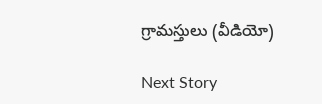గ్రామస్తులు (వీడియో)

Next Story